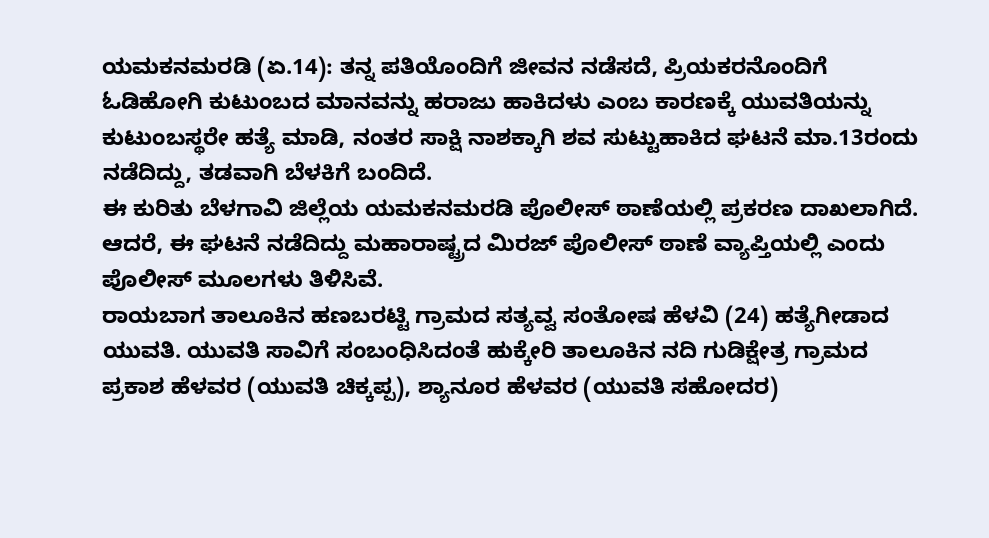ಯಮಕನಮರಡಿ (ಏ.14): ತನ್ನ ಪತಿಯೊಂದಿಗೆ ಜೀವನ ನಡೆಸದೆ, ಪ್ರಿಯಕರನೊಂದಿಗೆ ಓಡಿಹೋಗಿ ಕುಟುಂಬದ ಮಾನವನ್ನು ಹರಾಜು ಹಾಕಿದಳು ಎಂಬ ಕಾರಣಕ್ಕೆ ಯುವತಿಯನ್ನು ಕುಟುಂಬಸ್ಥರೇ ಹತ್ಯೆ ಮಾಡಿ, ನಂತರ ಸಾಕ್ಷಿ ನಾಶಕ್ಕಾಗಿ ಶವ ಸುಟ್ಟುಹಾಕಿದ ಘಟನೆ ಮಾ.13ರಂದು ನಡೆದಿದ್ದು, ತಡವಾಗಿ ಬೆಳಕಿಗೆ ಬಂದಿದೆ.
ಈ ಕುರಿತು ಬೆಳಗಾವಿ ಜಿಲ್ಲೆಯ ಯಮಕನಮರಡಿ ಪೊಲೀಸ್ ಠಾಣೆಯಲ್ಲಿ ಪ್ರಕರಣ ದಾಖಲಾಗಿದೆ. ಆದರೆ, ಈ ಘಟನೆ ನಡೆದಿದ್ದು ಮಹಾರಾಷ್ಟ್ರದ ಮಿರಜ್ ಪೊಲೀಸ್ ಠಾಣೆ ವ್ಯಾಪ್ತಿಯಲ್ಲಿ ಎಂದು ಪೊಲೀಸ್ ಮೂಲಗಳು ತಿಳಿಸಿವೆ.
ರಾಯಬಾಗ ತಾಲೂಕಿನ ಹಣಬರಟ್ಟಿ ಗ್ರಾಮದ ಸತ್ಯವ್ವ ಸಂತೋಷ ಹೆಳವಿ (24) ಹತ್ಯೆಗೀಡಾದ ಯುವತಿ. ಯುವತಿ ಸಾವಿಗೆ ಸಂಬಂಧಿಸಿದಂತೆ ಹುಕ್ಕೇರಿ ತಾಲೂಕಿನ ನದಿ ಗುಡಿಕ್ಷೇತ್ರ ಗ್ರಾಮದ ಪ್ರಕಾಶ ಹೆಳವರ (ಯುವತಿ ಚಿಕ್ಕಪ್ಪ), ಶ್ಯಾನೂರ ಹೆಳವರ (ಯುವತಿ ಸಹೋದರ)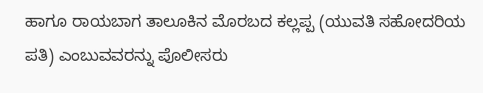ಹಾಗೂ ರಾಯಬಾಗ ತಾಲೂಕಿನ ಮೊರಬದ ಕಲ್ಲಪ್ಪ (ಯುವತಿ ಸಹೋದರಿಯ ಪತಿ) ಎಂಬುವವರನ್ನು ಪೊಲೀಸರು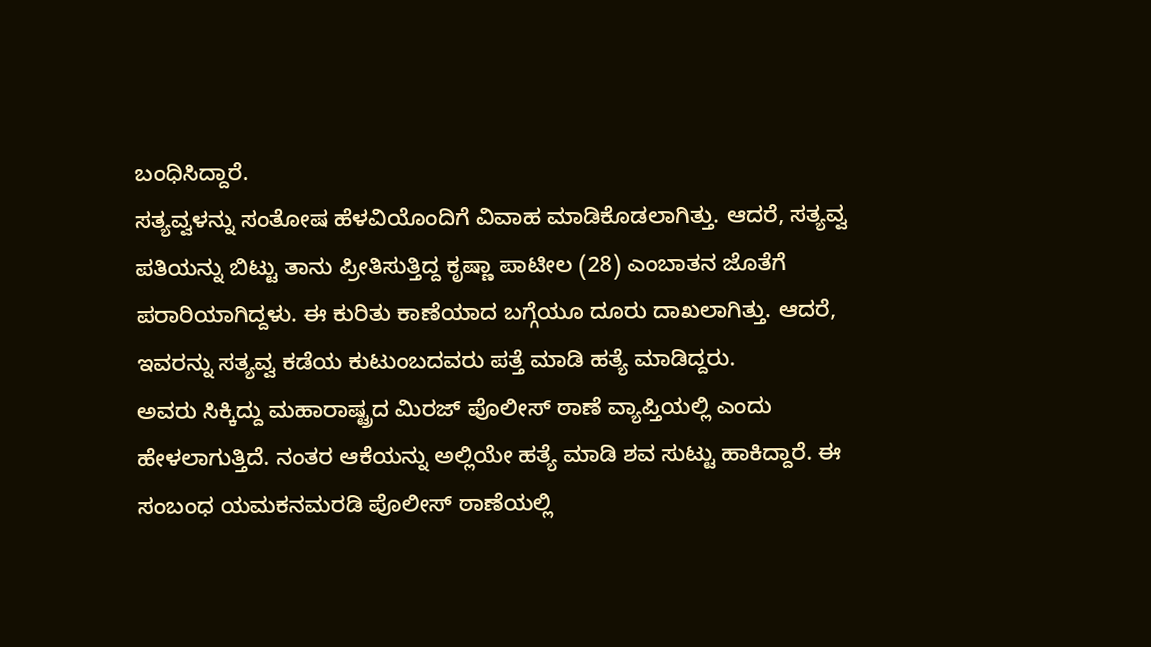ಬಂಧಿಸಿದ್ದಾರೆ.
ಸತ್ಯವ್ವಳನ್ನು ಸಂತೋಷ ಹೆಳವಿಯೊಂದಿಗೆ ವಿವಾಹ ಮಾಡಿಕೊಡಲಾಗಿತ್ತು. ಆದರೆ, ಸತ್ಯವ್ವ ಪತಿಯನ್ನು ಬಿಟ್ಟು ತಾನು ಪ್ರೀತಿಸುತ್ತಿದ್ದ ಕೃಷ್ಣಾ ಪಾಟೀಲ (28) ಎಂಬಾತನ ಜೊತೆಗೆ ಪರಾರಿಯಾಗಿದ್ದಳು. ಈ ಕುರಿತು ಕಾಣೆಯಾದ ಬಗ್ಗೆಯೂ ದೂರು ದಾಖಲಾಗಿತ್ತು. ಆದರೆ, ಇವರನ್ನು ಸತ್ಯವ್ವ ಕಡೆಯ ಕುಟುಂಬದವರು ಪತ್ತೆ ಮಾಡಿ ಹತ್ಯೆ ಮಾಡಿದ್ದರು.
ಅವರು ಸಿಕ್ಕಿದ್ದು ಮಹಾರಾಷ್ಟ್ರದ ಮಿರಜ್ ಪೊಲೀಸ್ ಠಾಣೆ ವ್ಯಾಪ್ತಿಯಲ್ಲಿ ಎಂದು ಹೇಳಲಾಗುತ್ತಿದೆ. ನಂತರ ಆಕೆಯನ್ನು ಅಲ್ಲಿಯೇ ಹತ್ಯೆ ಮಾಡಿ ಶವ ಸುಟ್ಟು ಹಾಕಿದ್ದಾರೆ. ಈ ಸಂಬಂಧ ಯಮಕನಮರಡಿ ಪೊಲೀಸ್ ಠಾಣೆಯಲ್ಲಿ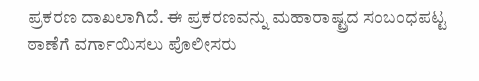ಪ್ರಕರಣ ದಾಖಲಾಗಿದೆ. ಈ ಪ್ರಕರಣವನ್ನು ಮಹಾರಾಷ್ಟ್ರದ ಸಂಬಂಧಪಟ್ಟ ಠಾಣೆಗೆ ವರ್ಗಾಯಿಸಲು ಪೊಲೀಸರು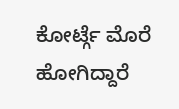ಕೋರ್ಟ್ಗೆ ಮೊರೆ ಹೋಗಿದ್ದಾರೆ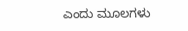ಎಂದು ಮೂಲಗಳು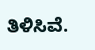ತಿಳಿಸಿವೆ.